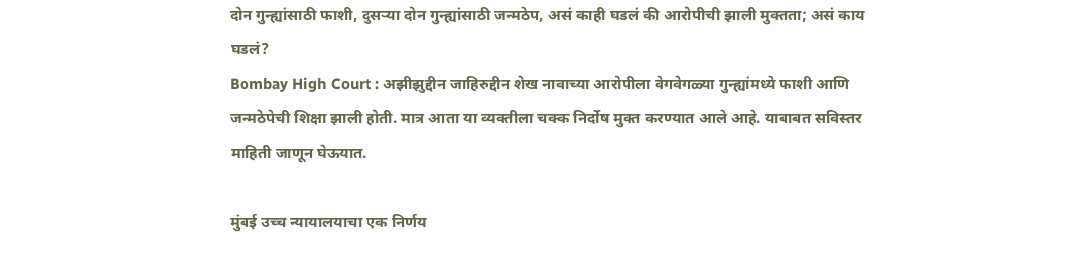दोन गुन्ह्यांसाठी फाशी, दुसऱ्या दोन गुन्ह्यांसाठी जन्मठेप, असं काही घडलं की आरोपीची झाली मुक्तता; असं काय घडलं?
Bombay High Court : अझीझुद्दीन जाहिरुद्दीन शेख नावाच्या आरोपीला वेगवेगळ्या गुन्ह्यांमध्ये फाशी आणि जन्मठेपेची शिक्षा झाली होती. मात्र आता या व्यक्तीला चक्क निर्दोष मुक्त करण्यात आले आहे. याबाबत सविस्तर माहिती जाणून घेऊयात.

मुंबई उच्च न्यायालयाचा एक निर्णय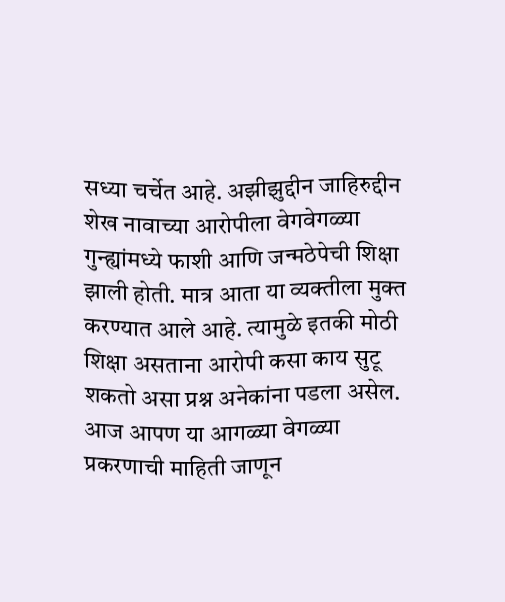सध्या चर्चेत आहे. अझीझुद्दीन जाहिरुद्दीन शेख नावाच्या आरोपीला वेगवेगळ्या गुन्ह्यांमध्ये फाशी आणि जन्मठेपेची शिक्षा झाली होती. मात्र आता या व्यक्तीला मुक्त करण्यात आले आहे. त्यामुळे इतकी मोठी शिक्षा असताना आरोपी कसा काय सुटू शकतो असा प्रश्न अनेकांना पडला असेल. आज आपण या आगळ्या वेगळ्या प्रकरणाची माहिती जाणून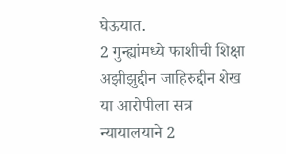घेऊयात.
2 गुन्ह्यांमध्ये फाशीची शिक्षा
अझीझुद्दीन जाहिरुद्दीन शेख या आरोपीला सत्र न्यायालयाने 2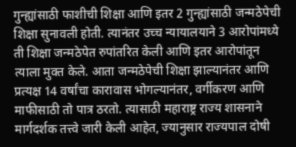गुन्ह्यांसाठी फाशीची शिक्षा आणि इतर 2 गुन्ह्यांसाठी जन्मठेपेची शिक्षा सुनावली होती. त्यानंतर उच्च न्यायालयाने 3 आरोपांमध्ये ती शिक्षा जन्मठेपेत रुपांतरित केली आणि इतर आरोपांतून त्याला मुक्त केले. आता जन्मठेपेची शिक्षा झाल्यानंतर आणि प्रत्यक्ष 14 वर्षांचा कारावास भोगल्यानंतर, वर्गीकरण आणि माफीसाठी तो पात्र ठरतो. त्यासाठी महाराष्ट्र राज्य शासनाने मार्गदर्शक तत्त्वे जारी केली आहेत, ज्यानुसार राज्यपाल दोषी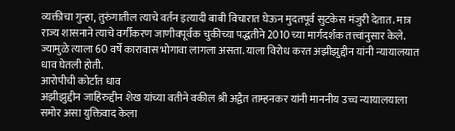व्यक्तीचा गुन्हा, तुरुंगातील त्याचे वर्तन इत्यादी बाबी विचारात घेऊन मुदतपूर्व सुटकेस मंजुरी देतात. मात्र राज्य शासनाने त्याचे वर्गीकरण जाणीवपूर्वक चुकीच्या पद्धतीने 2010 च्या मार्गदर्शक तत्त्वांनुसार केले. ज्यामुळे त्याला 60 वर्षे कारावास भोगावा लागला असता. याला विरोध करत अझीझुद्दीन यांनी न्यायालयात धाव घेतली होती.
आरोपीची कोर्टात धाव
अझीझुद्दीन जाहिरुद्दीन शेख यांच्या वतीने वकील श्री अद्वैत ताम्हनकर यांनी माननीय उच्च न्यायालयाला समोर असा युक्तिवाद केला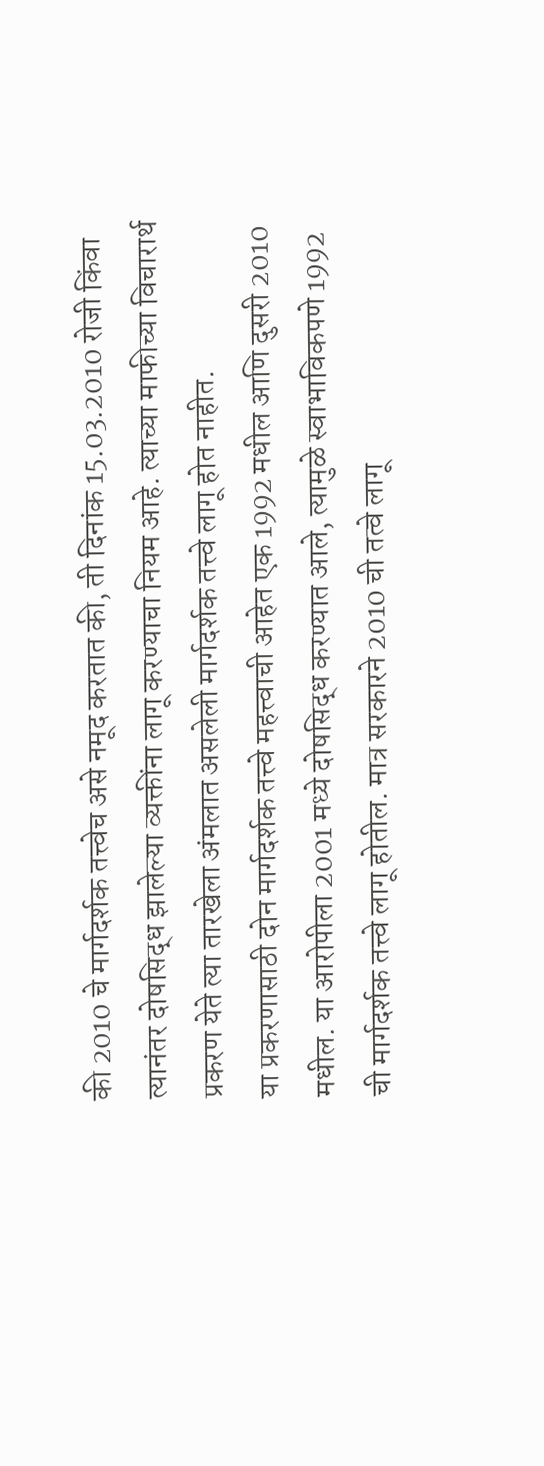की 2010 चे मार्गदर्शक तत्त्वेच असे नमूद करतात की, ती दिनांक 15.03.2010 रोजी किंवा त्यानंतर दोषसिद्ध झालेल्या व्यक्तींना लागू करण्याचा नियम आहे. त्याच्या माफीच्या विचारार्थ प्रकरण येते त्या तारखेला अंमलात असलेली मार्गदर्शक तत्त्वे लागू होत नाहीत.
या प्रकरणासाठी दोन मार्गदर्शक तत्त्वे महत्त्वाची आहेत एक 1992 मधील आणि दुसरी 2010 मधील. या आरोपीला 2001 मध्ये दोषसिद्ध करण्यात आले, त्यामुळे स्वाभाविकपणे 1992 ची मार्गदर्शक तत्त्वे लागू होतील. मात्र सरकारने 2010 ची तत्वे लागू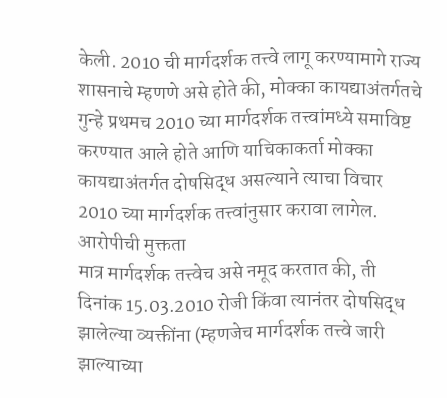केली. 2010 ची मार्गदर्शक तत्त्वे लागू करण्यामागे राज्य शासनाचे म्हणणे असे होते की, मोक्का कायद्याअंतर्गतचे गुन्हे प्रथमच 2010 च्या मार्गदर्शक तत्त्वांमध्ये समाविष्ट करण्यात आले होते आणि याचिकाकर्ता मोक्का कायद्याअंतर्गत दोषसिद्ध असल्याने त्याचा विचार 2010 च्या मार्गदर्शक तत्त्वांनुसार करावा लागेल.
आरोपीची मुक्तता
मात्र मार्गदर्शक तत्त्वेच असे नमूद करतात की, ती दिनांक 15.03.2010 रोजी किंवा त्यानंतर दोषसिद्ध झालेल्या व्यक्तींना (म्हणजेच मार्गदर्शक तत्त्वे जारी झाल्याच्या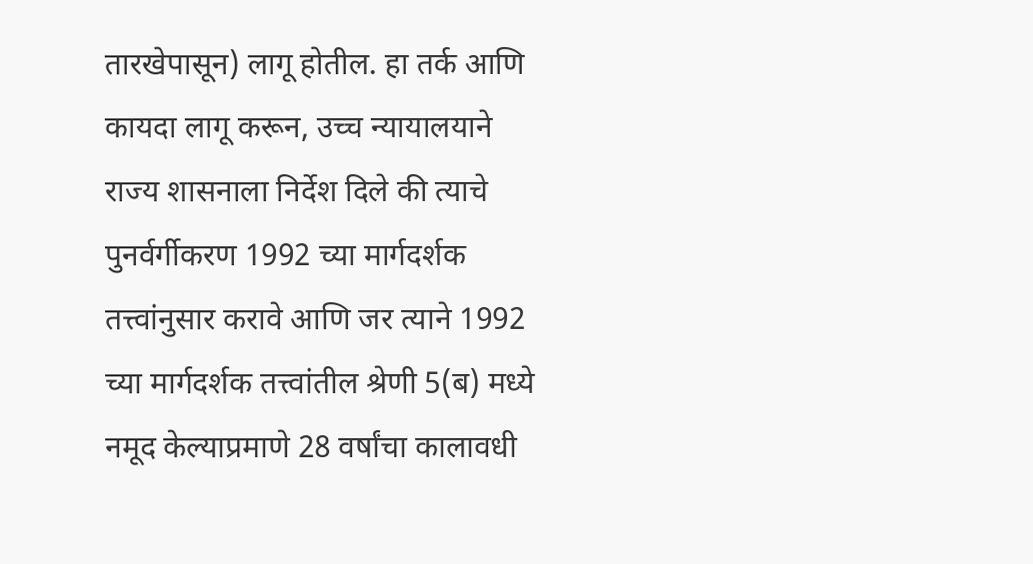तारखेपासून) लागू होतील. हा तर्क आणि कायदा लागू करून, उच्च न्यायालयाने राज्य शासनाला निर्देश दिले की त्याचे पुनर्वर्गीकरण 1992 च्या मार्गदर्शक तत्त्वांनुसार करावे आणि जर त्याने 1992 च्या मार्गदर्शक तत्त्वांतील श्रेणी 5(ब) मध्ये नमूद केल्याप्रमाणे 28 वर्षांचा कालावधी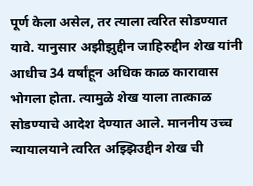पूर्ण केला असेल, तर त्याला त्वरित सोडण्यात यावे. यानुसार अझीझुद्दीन जाहिरुद्दीन शेख यांनी आधीच 34 वर्षांहून अधिक काळ कारावास भोगला होता. त्यामुळे शेख याला तात्काळ सोडण्याचे आदेश देण्यात आले. माननीय उच्च न्यायालयाने त्वरित अझ्झिउद्दीन शेख ची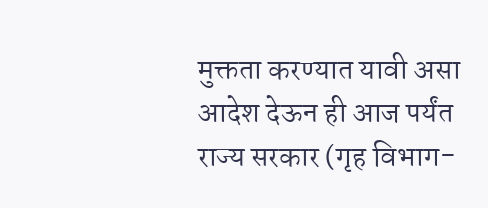मुक्तता करण्यात यावी असा आदेश देऊन ही आज पर्यंत राज्य सरकार (गृह विभाग-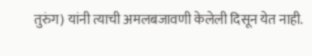तुरुंग) यांनी त्याची अमलबजावणी केलेली दिसून येत नाही.